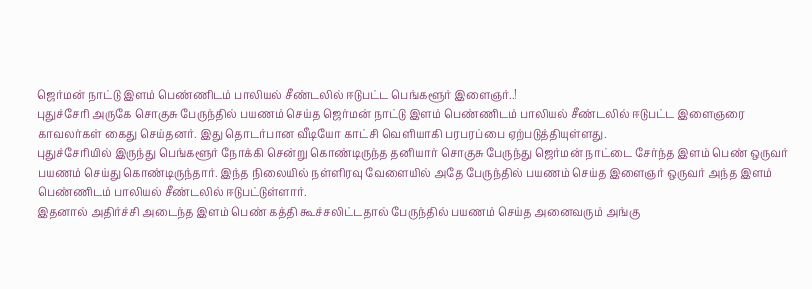ஜெர்மன் நாட்டு இளம் பெண்ணிடம் பாலியல் சீண்டலில் ஈடுபட்ட பெங்களூர் இளைஞர்..!
புதுச்சேரி அருகே சொகுசு பேருந்தில் பயணம் செய்த ஜெர்மன் நாட்டு இளம் பெண்ணிடம் பாலியல் சீண்டலில் ஈடுபட்ட இளைஞரை காவலர்கள் கைது செய்தனர். இது தொடர்பான வீடியோ காட்சி வெளியாகி பரபரப்பை ஏற்படுத்தியுள்ளது.
புதுச்சேரியில் இருந்து பெங்களூர் நோக்கி சென்று கொண்டிருந்த தனியார் சொகுசு பேருந்து ஜெர்மன் நாட்டை சேர்ந்த இளம் பெண் ஒருவர் பயணம் செய்து கொண்டிருந்தார். இந்த நிலையில் நள்ளிரவு வேளையில் அதே பேருந்தில் பயணம் செய்த இளைஞர் ஒருவர் அந்த இளம் பெண்ணிடம் பாலியல் சீண்டலில் ஈடுபட்டுள்ளார்.
இதனால் அதிர்ச்சி அடைந்த இளம் பெண் கத்தி கூச்சலிட்டதால் பேருந்தில் பயணம் செய்த அனைவரும் அங்கு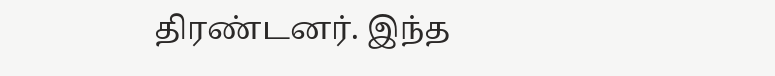திரண்டனர். இந்த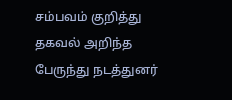சம்பவம் குறித்து தகவல் அறிந்த பேருந்து நடத்துனர்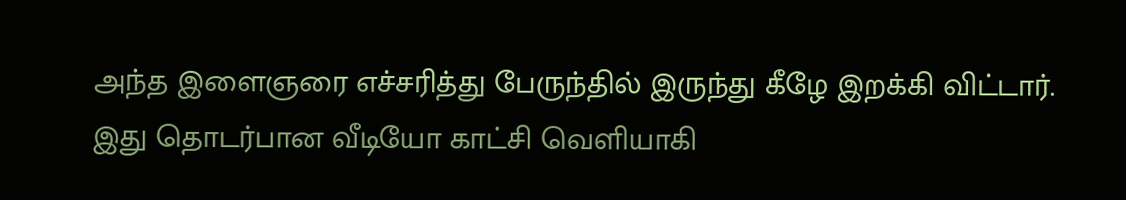அந்த இளைஞரை எச்சரித்து பேருந்தில் இருந்து கீழே இறக்கி விட்டார்.
இது தொடர்பான வீடியோ காட்சி வெளியாகி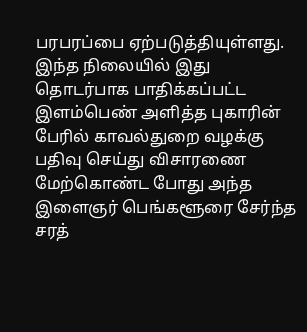பரபரப்பை ஏற்படுத்தியுள்ளது. இந்த நிலையில் இது தொடர்பாக பாதிக்கப்பட்ட இளம்பெண் அளித்த புகாரின் பேரில் காவல்துறை வழக்கு பதிவு செய்து விசாரணை மேற்கொண்ட போது அந்த இளைஞர் பெங்களூரை சேர்ந்த சரத்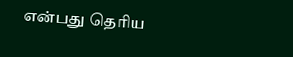என்பது தெரிய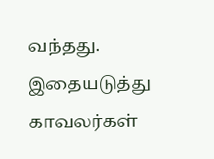வந்தது.
இதையடுத்து காவலர்கள்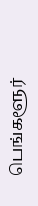பெங்களூர்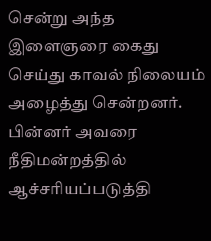சென்று அந்த இளைஞரை கைது செய்து காவல் நிலையம் அழைத்து சென்றனர். பின்னர் அவரை நீதிமன்றத்தில் ஆச்சரியப்படுத்தி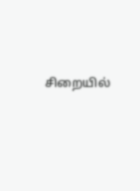சிறையில்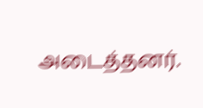அடைத்தனர்.